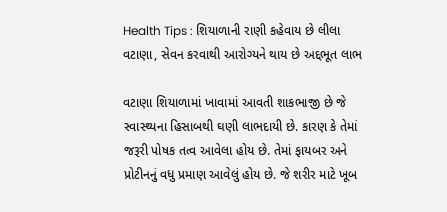Health Tips : શિયાળાની રાણી કહેવાય છે લીલા વટાણા, સેવન કરવાથી આરોગ્યને થાય છે અદ્દભૂત લાભ

વટાણા શિયાળામાં ખાવામાં આવતી શાકભાજી છે જે સ્વાસ્થ્યના હિસાબથી ઘણી લાભદાયી છે. કારણ કે તેમાં જરૂરી પોષક તત્વ આવેલા હોય છે. તેમાં ફાયબર અને પ્રોટીનનું વધુ પ્રમાણ આવેલું હોય છે. જે શરીર માટે ખૂબ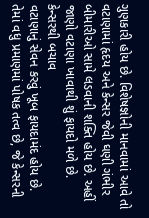ગુણકારી હોય છે. વિશેષજ્ઞોની માનવામાં આવે તો વટાણામાં હૃદય અને કેન્સર જેવી ઘણી ગંભીર બીમારીઓ સામે લડવાની શક્તિ હોય છે. અહીં જાણો વટાણા ખાવાથી શું ફાયદો મળે છે.
કેન્સરથી બચાવ
વટાણાનું સેવન કરવું ખૂબ ફાયદામંદ હોય છે. તેમાં વધુ પ્રમાણમાં પોષક તત્વ છે, જે કેન્સરની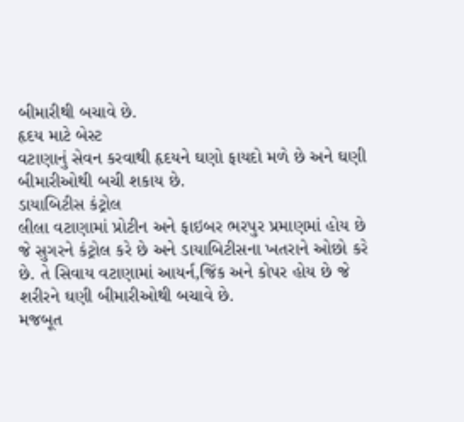બીમારીથી બચાવે છે.
હૃદય માટે બેસ્ટ
વટાણાનું સેવન કરવાથી હૃદયને ઘણો ફાયદો મળે છે અને ઘણી બીમારીઓથી બચી શકાય છે.
ડાયાબિટીસ કંટ્રોલ
લીલા વટાણામાં પ્રોટીન અને ફાઇબર ભરપુર પ્રમાણમાં હોય છે જે સુગરને કંટ્રોલ કરે છે અને ડાયાબિટીસના ખતરાને ઓછો કરે છે. તે સિવાય વટાણામાં આયર્ન,જિંક અને કોપર હોય છે જે શરીરને ઘણી બીમારીઓથી બચાવે છે.
મજબૂત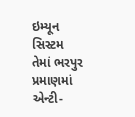ઇમ્યૂન સિસ્ટમ
તેમાં ભરપુર પ્રમાણમાં એન્ટી-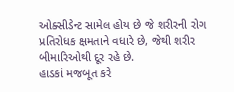ઓક્સીડેન્ટ સામેલ હોય છે જે શરીરની રોગ પ્રતિરોધક ક્ષમતાને વધારે છે, જેથી શરીર બીમારિઓથી દૂર રહે છે.
હાડકાં મજબૂત કરે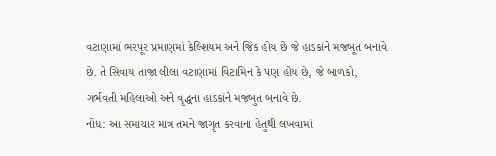વટાણામાં ભરપૂર પ્રમાણમાં કેલ્શિયમ અને જિંક હોય છે જે હાડકાંને મજબૂત બનાવે છે. તે સિવાય તાજા લીલા વટાણામાં વિટામિન કે પણ હોય છે, જે બાળકો, ગર્ભવતી મહિલાઓ અને વૃદ્ધના હાડકાંને મજબુત બનાવે છે.
નોંધ: આ સમાચાર માત્ર તમને જાગૃત કરવાના હેતુથી લખવામાં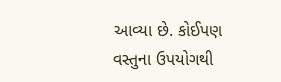આવ્યા છે. કોઈપણ વસ્તુના ઉપયોગથી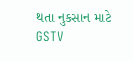થતા નુકસાન માટે GSTV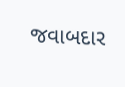જવાબદાર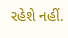રહેશે નહીં.